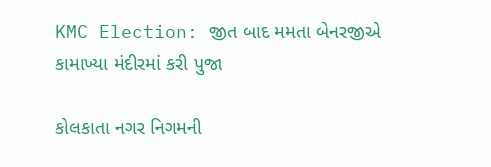KMC Election: જીત બાદ મમતા બેનરજીએ કામાખ્યા મંદીરમાં કરી પુજા

કોલકાતા નગર નિગમની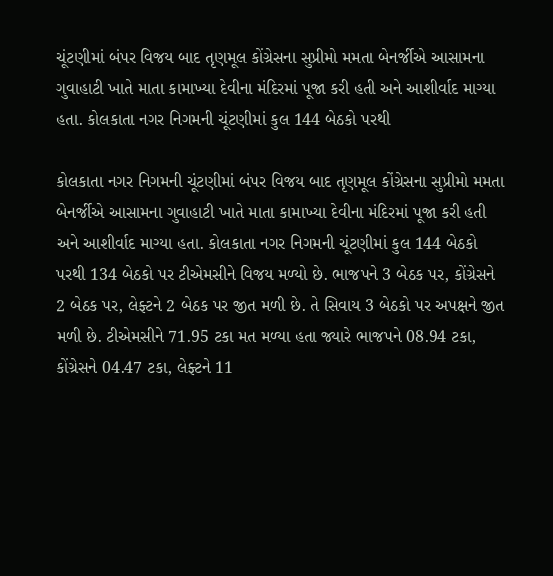ચૂંટણીમાં બંપર વિજય બાદ તૃણમૂલ કોંગ્રેસના સુપ્રીમો મમતા બેનર્જીએ આસામના ગુવાહાટી ખાતે માતા કામાખ્યા દેવીના મંદિરમાં પૂજા કરી હતી અને આશીર્વાદ માગ્યા હતા. કોલકાતા નગર નિગમની ચૂંટણીમાં કુલ 144 બેઠકો પરથી

કોલકાતા નગર નિગમની ચૂંટણીમાં બંપર વિજય બાદ તૃણમૂલ કોંગ્રેસના સુપ્રીમો મમતા બેનર્જીએ આસામના ગુવાહાટી ખાતે માતા કામાખ્યા દેવીના મંદિરમાં પૂજા કરી હતી અને આશીર્વાદ માગ્યા હતા. કોલકાતા નગર નિગમની ચૂંટણીમાં કુલ 144 બેઠકો પરથી 134 બેઠકો પર ટીએમસીને વિજય મળ્યો છે. ભાજપને 3 બેઠક પર, કોંગ્રેસને 2 બેઠક પર, લેફ્ટને 2 બેઠક પર જીત મળી છે. તે સિવાય 3 બેઠકો પર અપક્ષને જીત મળી છે. ટીએમસીને 71.95 ટકા મત મળ્યા હતા જ્યારે ભાજપને 08.94 ટકા, કોંગ્રેસને 04.47 ટકા, લેફ્ટને 11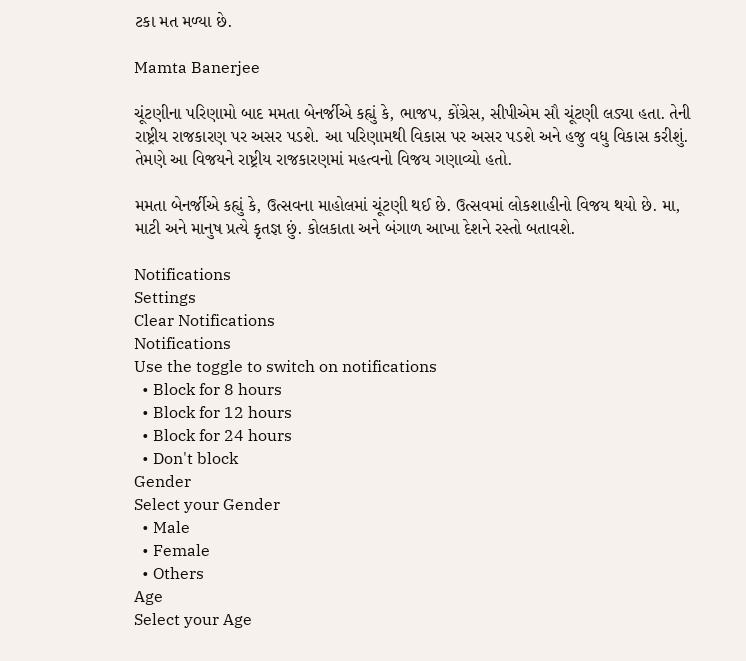ટકા મત મળ્યા છે.

Mamta Banerjee

ચૂંટણીના પરિણામો બાદ મમતા બેનર્જીએ કહ્યું કે, ભાજપ, કોંગ્રેસ, સીપીએમ સૌ ચૂંટણી લડ્યા હતા. તેની રાષ્ટ્રીય રાજકારણ પર અસર પડશે. આ પરિણામથી વિકાસ પર અસર પડશે અને હજુ વધુ વિકાસ કરીશું. તેમણે આ વિજયને રાષ્ટ્રીય રાજકારણમાં મહત્વનો વિજય ગણાવ્યો હતો.

મમતા બેનર્જીએ કહ્યું કે, ઉત્સવના માહોલમાં ચૂંટણી થઈ છે. ઉત્સવમાં લોકશાહીનો વિજય થયો છે. મા, માટી અને માનુષ પ્રત્યે કૃતજ્ઞ છું. કોલકાતા અને બંગાળ આખા દેશને રસ્તો બતાવશે.

Notifications
Settings
Clear Notifications
Notifications
Use the toggle to switch on notifications
  • Block for 8 hours
  • Block for 12 hours
  • Block for 24 hours
  • Don't block
Gender
Select your Gender
  • Male
  • Female
  • Others
Age
Select your Age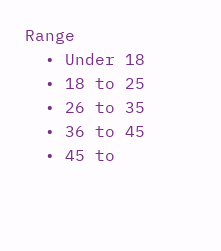Range
  • Under 18
  • 18 to 25
  • 26 to 35
  • 36 to 45
  • 45 to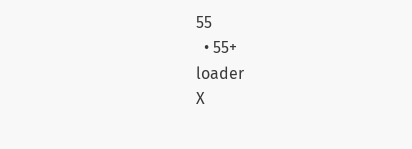55
  • 55+
loader
X